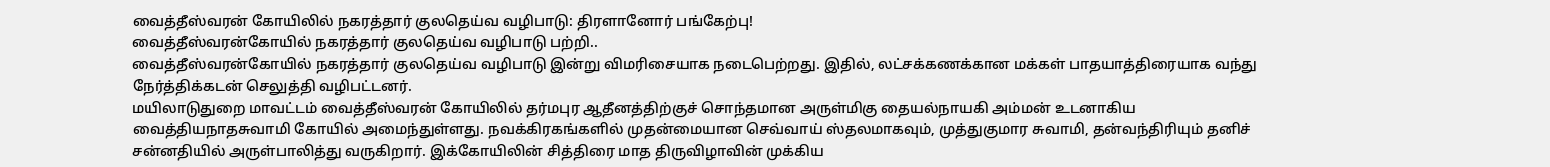வைத்தீஸ்வரன் கோயிலில் நகரத்தார் குலதெய்வ வழிபாடு: திரளானோர் பங்கேற்பு!
வைத்தீஸ்வரன்கோயில் நகரத்தார் குலதெய்வ வழிபாடு பற்றி..
வைத்தீஸ்வரன்கோயில் நகரத்தார் குலதெய்வ வழிபாடு இன்று விமரிசையாக நடைபெற்றது. இதில், லட்சக்கணக்கான மக்கள் பாதயாத்திரையாக வந்து நேர்த்திக்கடன் செலுத்தி வழிபட்டனர்.
மயிலாடுதுறை மாவட்டம் வைத்தீஸ்வரன் கோயிலில் தர்மபுர ஆதீனத்திற்குச் சொந்தமான அருள்மிகு தையல்நாயகி அம்மன் உடனாகிய வைத்தியநாதசுவாமி கோயில் அமைந்துள்ளது. நவக்கிரகங்களில் முதன்மையான செவ்வாய் ஸ்தலமாகவும், முத்துகுமார சுவாமி, தன்வந்திரியும் தனிச் சன்னதியில் அருள்பாலித்து வருகிறார். இக்கோயிலின் சித்திரை மாத திருவிழாவின் முக்கிய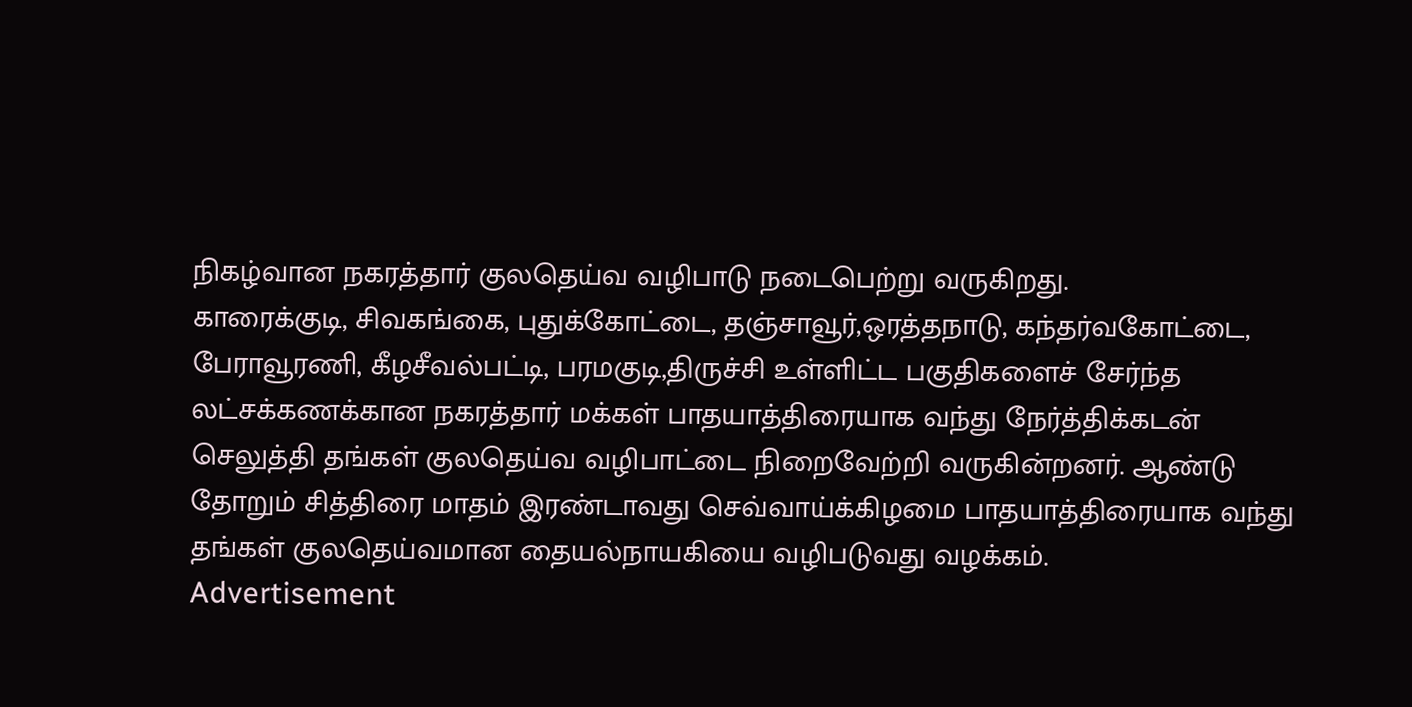நிகழ்வான நகரத்தார் குலதெய்வ வழிபாடு நடைபெற்று வருகிறது.
காரைக்குடி, சிவகங்கை, புதுக்கோட்டை, தஞ்சாவூர்,ஒரத்தநாடு, கந்தர்வகோட்டை, பேராவூரணி, கீழசீவல்பட்டி, பரமகுடி,திருச்சி உள்ளிட்ட பகுதிகளைச் சேர்ந்த லட்சக்கணக்கான நகரத்தார் மக்கள் பாதயாத்திரையாக வந்து நேர்த்திக்கடன் செலுத்தி தங்கள் குலதெய்வ வழிபாட்டை நிறைவேற்றி வருகின்றனர். ஆண்டு தோறும் சித்திரை மாதம் இரண்டாவது செவ்வாய்க்கிழமை பாதயாத்திரையாக வந்து தங்கள் குலதெய்வமான தையல்நாயகியை வழிபடுவது வழக்கம்.
Advertisement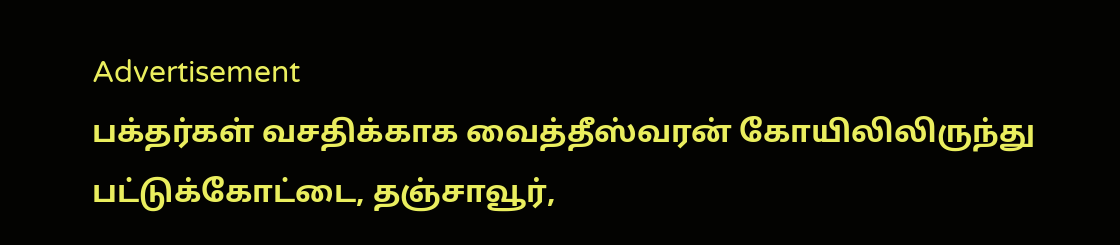Advertisement
பக்தர்கள் வசதிக்காக வைத்தீஸ்வரன் கோயிலிலிருந்து பட்டுக்கோட்டை, தஞ்சாவூர்,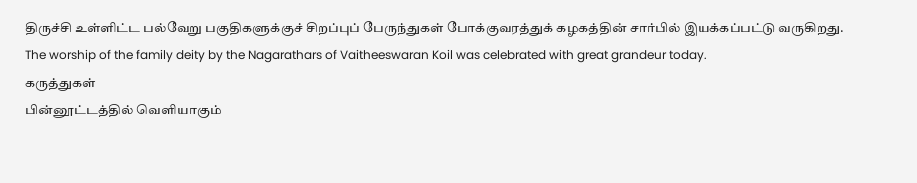திருச்சி உள்ளிட்ட பல்வேறு பகுதிகளுக்குச் சிறப்புப் பேருந்துகள் போக்குவரத்துக் கழகத்தின் சார்பில் இயக்கப்பட்டு வருகிறது.
The worship of the family deity by the Nagarathars of Vaitheeswaran Koil was celebrated with great grandeur today.
கருத்துகள்
பின்னூட்டத்தில் வெளியாகும்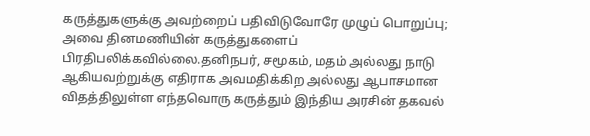கருத்துகளுக்கு அவற்றைப் பதிவிடுவோரே முழுப் பொறுப்பு; அவை தினமணியின் கருத்துகளைப் பிரதிபலிக்கவில்லை.தனிநபர், சமூகம், மதம் அல்லது நாடு ஆகியவற்றுக்கு எதிராக அவமதிக்கிற அல்லது ஆபாசமான விதத்திலுள்ள எந்தவொரு கருத்தும் இந்திய அரசின் தகவல்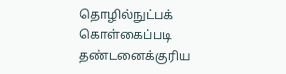தொழில்நுட்பக் கொள்கைப்படி தண்டனைக்குரிய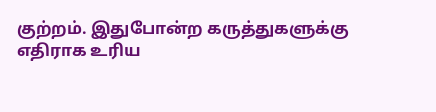குற்றம். இதுபோன்ற கருத்துகளுக்கு எதிராக உரிய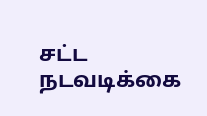சட்ட நடவடிக்கை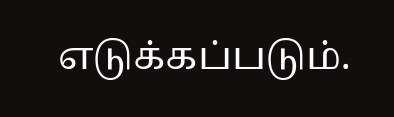எடுக்கப்படும்.